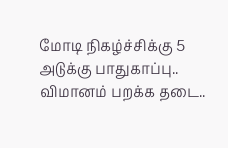மோடி நிகழ்ச்சிக்கு 5 அடுக்கு பாதுகாப்பு.. விமானம் பறக்க தடை..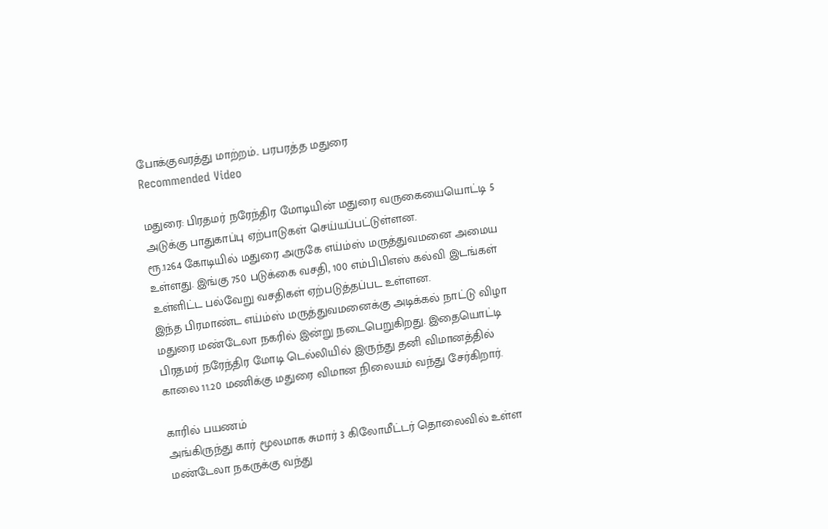போக்குவரத்து மாற்றம்.. பரபரத்த மதுரை
Recommended Video

மதுரை: பிரதமர் நரேந்திர மோடியின் மதுரை வருகையையொட்டி 5 அடுக்கு பாதுகாப்பு ஏற்பாடுகள் செய்யப்பட்டுள்ளன.
ரூ.1264 கோடியில் மதுரை அருகே எய்ம்ஸ் மருத்துவமனை அமைய உள்ளது. இங்கு 750 படுக்கை வசதி, 100 எம்பிபிஎஸ் கல்வி இடங்கள் உள்ளிட்ட பல்வேறு வசதிகள் ஏற்படுத்தப்பட உள்ளன.
இந்த பிரமாண்ட எய்ம்ஸ் மருத்துவமனைக்கு அடிக்கல் நாட்டு விழா மதுரை மண்டேலா நகரில் இன்று நடைபெறுகிறது. இதையொட்டி பிரதமர் நரேந்திர மோடி டெல்லியில் இருந்து தனி விமானத்தில் காலை 11.20 மணிக்கு மதுரை விமான நிலையம் வந்து சேர்கிறார்.

காரில் பயணம்
அங்கிருந்து கார் மூலமாக சுமார் 3 கிலோமீட்டர் தொலைவில் உள்ள மண்டேலா நகருக்கு வந்து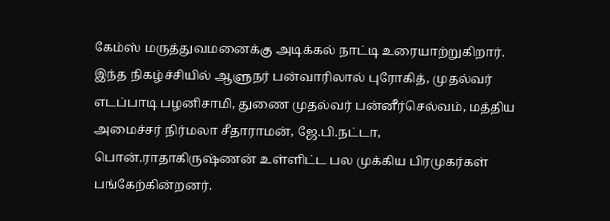கேம்ஸ் மருத்துவமனைக்கு அடிக்கல் நாட்டி உரையாற்றுகிறார். இந்த நிகழ்ச்சியில் ஆளுநர் பன்வாரிலால் புரோகித், முதல்வர் எடப்பாடி பழனிசாமி, துணை முதல்வர் பன்னீர்செல்வம், மத்திய அமைச்சர் நிர்மலா சீதாராமன், ஜே.பி.நட்டா, பொன்.ராதாகிருஷ்ணன் உள்ளிட்ட பல முக்கிய பிரமுகர்கள் பங்கேற்கின்றனர்.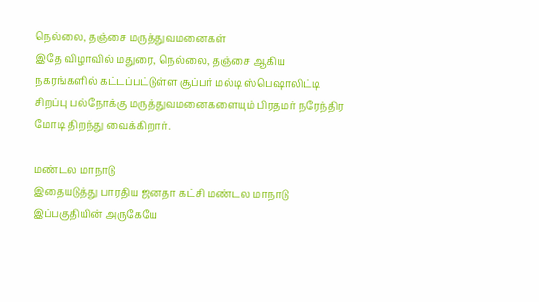நெல்லை, தஞ்சை மருத்துவமனைகள்
இதே விழாவில் மதுரை, நெல்லை, தஞ்சை ஆகிய நகரங்களில் கட்டப்பட்டுள்ள சூப்பர் மல்டி ஸ்பெஷாலிட்டி சிறப்பு பல்நோக்கு மருத்துவமனைகளையும் பிரதமர் நரேந்திர மோடி திறந்து வைக்கிறார்.

மண்டல மாநாடு
இதையடுத்து பாரதிய ஜனதா கட்சி மண்டல மாநாடு இப்பகுதியின் அருகேயே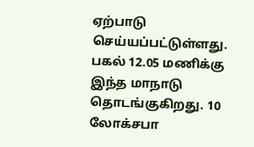ஏற்பாடு செய்யப்பட்டுள்ளது. பகல் 12.05 மணிக்கு இந்த மாநாடு தொடங்குகிறது. 10 லோக்சபா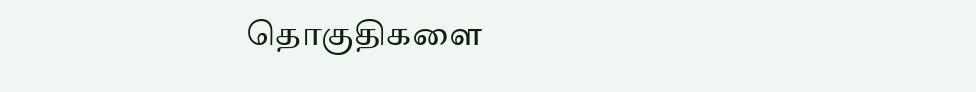தொகுதிகளை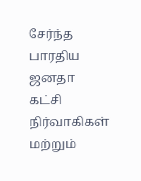சேர்ந்த பாரதிய ஜனதா கட்சி நிர்வாகிகள் மற்றும்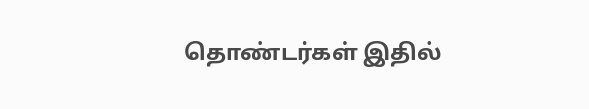தொண்டர்கள் இதில்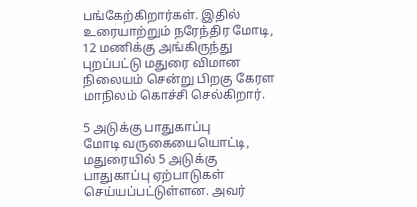பங்கேற்கிறார்கள். இதில் உரையாற்றும் நரேந்திர மோடி, 12 மணிக்கு அங்கிருந்து புறப்பட்டு மதுரை விமான நிலையம் சென்று பிறகு கேரள மாநிலம் கொச்சி செல்கிறார்.

5 அடுக்கு பாதுகாப்பு
மோடி வருகையையொட்டி, மதுரையில் 5 அடுக்கு பாதுகாப்பு ஏற்பாடுகள் செய்யப்பட்டுள்ளன. அவர்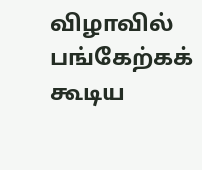விழாவில் பங்கேற்கக் கூடிய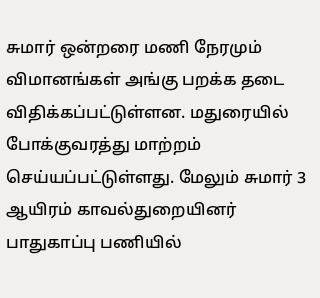சுமார் ஒன்றரை மணி நேரமும் விமானங்கள் அங்கு பறக்க தடை விதிக்கப்பட்டுள்ளன. மதுரையில் போக்குவரத்து மாற்றம் செய்யப்பட்டுள்ளது. மேலும் சுமார் 3 ஆயிரம் காவல்துறையினர் பாதுகாப்பு பணியில்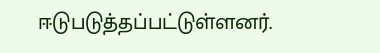ஈடுபடுத்தப்பட்டுள்ளனர்.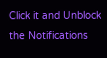Click it and Unblock the Notifications